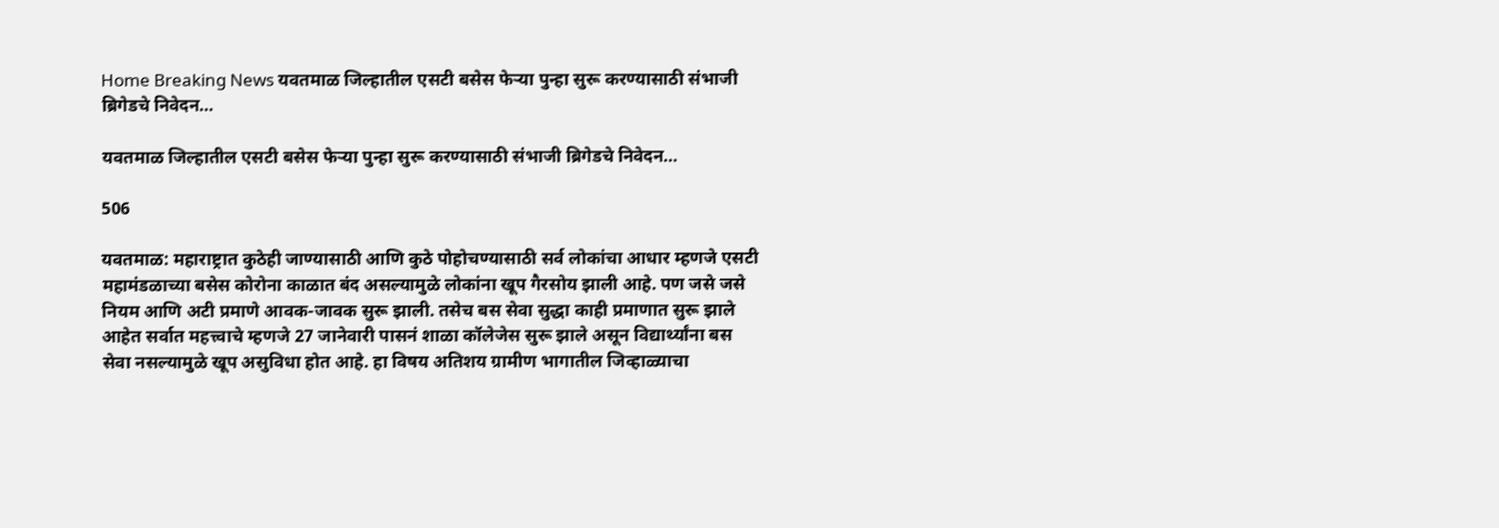Home Breaking News यवतमाळ जिल्हातील एसटी बसेस फेऱ्या पुन्हा सुरू करण्यासाठी संभाजी ब्रिगेडचे निवेदन…

यवतमाळ जिल्हातील एसटी बसेस फेऱ्या पुन्हा सुरू करण्यासाठी संभाजी ब्रिगेडचे निवेदन…

506

यवतमाळ: महाराष्ट्रात कुठेही जाण्यासाठी आणि कुठे पोहोचण्यासाठी सर्व लोकांचा आधार म्हणजे एसटी महामंडळाच्या बसेस कोरोना काळात बंद असल्यामुळे लोकांना खूप गैरसोय झाली आहे. पण जसे जसे नियम आणि अटी प्रमाणे आवक-जावक सुरू झाली. तसेच बस सेवा सुद्धा काही प्रमाणात सुरू झाले आहेत सर्वात महत्त्वाचे म्हणजे 27 जानेवारी पासनं शाळा कॉलेजेस सुरू झाले असून विद्यार्थ्यांना बस सेवा नसल्यामुळे खूप असुविधा होत आहे. हा विषय अतिशय ग्रामीण भागातील जिव्हाळ्याचा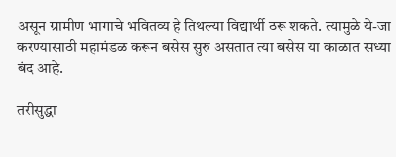असून ग्रामीण भागाचे भवितव्य हे तिथल्या विद्यार्थी ठरू शकते. त्यामुळे ये-जा करण्यासाठी महामंडळ करून बसेस सुरु असतात त्या बसेस या काळात सध्या बंद आहे.

तरीसुद्धा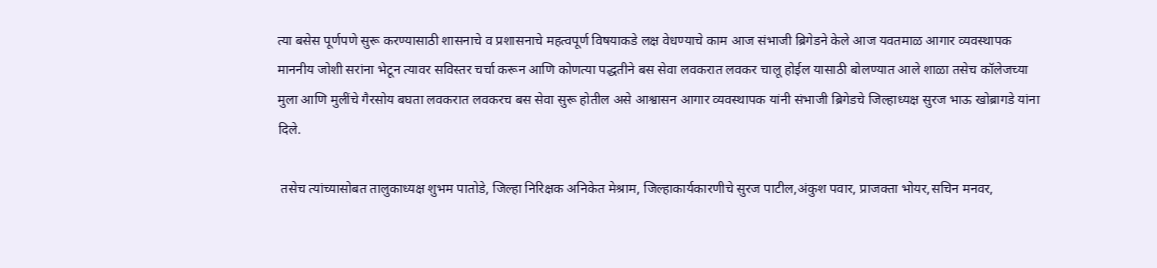त्या बसेस पूर्णपणे सुरू करण्यासाठी शासनाचे व प्रशासनाचे महत्वपूर्ण विषयाकडे लक्ष वेधण्याचे काम आज संभाजी ब्रिगेडने केले आज यवतमाळ आगार व्यवस्थापक माननीय जोशी सरांना भेटून त्यावर सविस्तर चर्चा करून आणि कोणत्या पद्धतीने बस सेवा लवकरात लवकर चालू होईल यासाठी बोलण्यात आले शाळा तसेच कॉलेजच्या मुला आणि मुलींचे गैरसोय बघता लवकरात लवकरच बस सेवा सुरू होतील असे आश्वासन आगार व्यवस्थापक यांनी संभाजी ब्रिगेडचे जिल्हाध्यक्ष सुरज भाऊ खोब्रागडे यांना दिले.

 तसेच त्यांच्यासोबत तालुकाध्यक्ष शुभम पातोडे, जिल्हा निरिक्षक अनिकेत मेश्राम, जिल्हाकार्यकारणीचे सुरज पाटील,अंकुश पवार, प्राजक्ता भोयर,सचिन मनवर,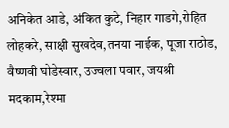अनिकेत आडे, अंकित कुटे, निहार गाडगे,रोहित लोहकरे, साक्षी सुखदेव,तनया नाईक, पूजा राठोड, वैष्णवी घोडेस्वार, उज्वला पवार, जयश्री मदकाम,रेश्मा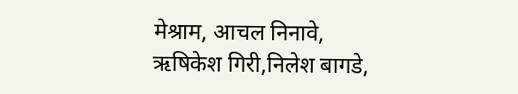मेश्राम, आचल निनावे, ऋषिकेश गिरी,निलेश बागडे,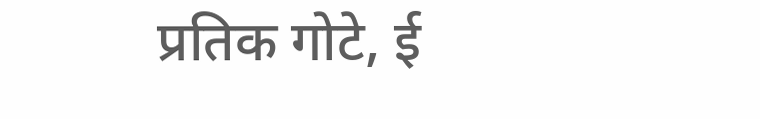प्रतिक गोटे, ई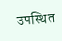उपस्थित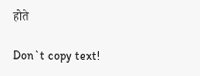होते

Don`t copy text!